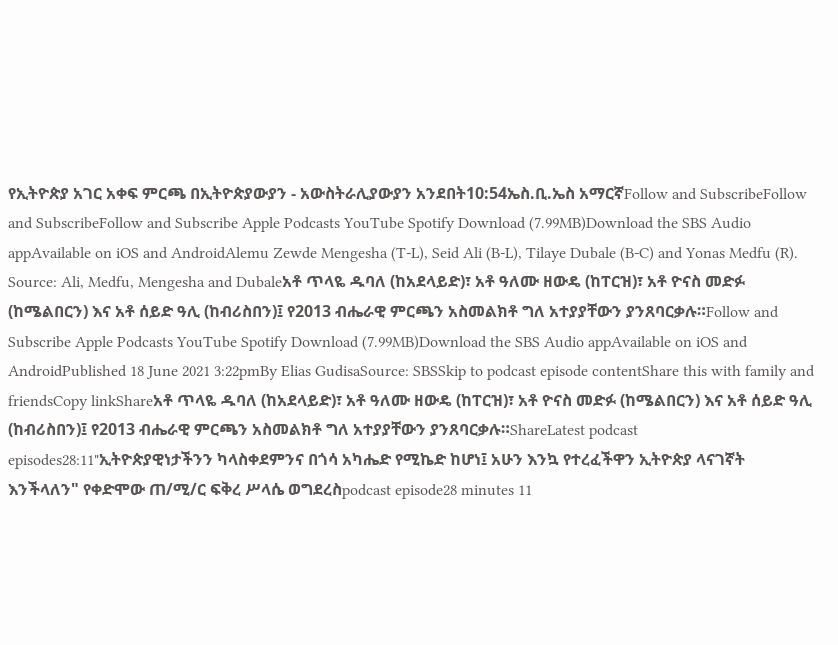የኢትዮጵያ አገር አቀፍ ምርጫ በኢትዮጵያውያን - አውስትራሊያውያን አንደበት10:54ኤስ.ቢ.ኤስ አማርኛFollow and SubscribeFollow and SubscribeFollow and Subscribe Apple Podcasts YouTube Spotify Download (7.99MB)Download the SBS Audio appAvailable on iOS and AndroidAlemu Zewde Mengesha (T-L), Seid Ali (B-L), Tilaye Dubale (B-C) and Yonas Medfu (R). Source: Ali, Medfu, Mengesha and Dubaleአቶ ጥላዬ ዱባለ (ከአደላይድ)፣ አቶ ዓለሙ ዘውዴ (ከፐርዝ)፣ አቶ ዮናስ መድፉ (ከሜልበርን) እና አቶ ሰይድ ዓሊ (ከብሪስበን)፤ የ2013 ብሔራዊ ምርጫን አስመልክቶ ግለ አተያያቸውን ያንጸባርቃሉ።Follow and Subscribe Apple Podcasts YouTube Spotify Download (7.99MB)Download the SBS Audio appAvailable on iOS and AndroidPublished 18 June 2021 3:22pmBy Elias GudisaSource: SBSSkip to podcast episode contentShare this with family and friendsCopy linkShareአቶ ጥላዬ ዱባለ (ከአደላይድ)፣ አቶ ዓለሙ ዘውዴ (ከፐርዝ)፣ አቶ ዮናስ መድፉ (ከሜልበርን) እና አቶ ሰይድ ዓሊ (ከብሪስበን)፤ የ2013 ብሔራዊ ምርጫን አስመልክቶ ግለ አተያያቸውን ያንጸባርቃሉ።ShareLatest podcast episodes28:11"ኢትዮጵያዊነታችንን ካላስቀደምንና በጎሳ አካሔድ የሚኬድ ከሆነ፤ አሁን እንኳ የተረፈችዋን ኢትዮጵያ ላናገኛት እንችላለን" የቀድሞው ጠ/ሚ/ር ፍቅረ ሥላሴ ወግደረስpodcast episode28 minutes 11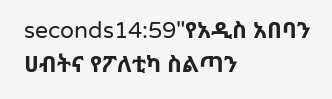seconds14:59"የአዲስ አበባን ሀብትና የፖለቲካ ስልጣን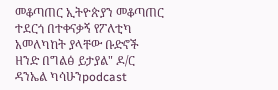መቆጣጠር ኢትዮጵያን መቆጣጠር ተደርጎ በተቀናቃኝ የፖለቲካ አመለካከት ያላቸው ቡድኖች ዘንድ በግልፅ ይታያል" ዶ/ር ዳንኤል ካሳሁንpodcast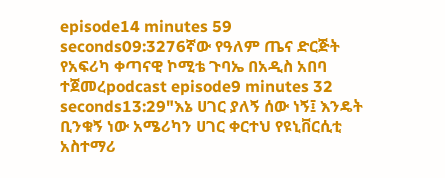episode14 minutes 59 seconds09:3276ኛው የዓለም ጤና ድርጅት የአፍሪካ ቀጣናዊ ኮሚቴ ጉባኤ በአዲስ አበባ ተጀመረpodcast episode9 minutes 32 seconds13:29"እኔ ሀገር ያለኝ ሰው ነኝ፤ እንዴት ቢንቁኝ ነው አሜሪካን ሀገር ቀርተህ የዩኒቨርሲቲ አስተማሪ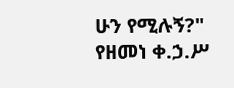ሁን የሚሉኝ?" የዘመነ ቀ.ኃ.ሥ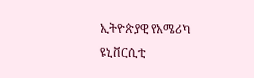ኢትዮጵያዊ የአሜሪካ ዩኒቨርሲቲ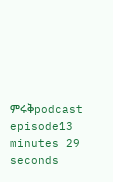ምሩቅpodcast episode13 minutes 29 seconds